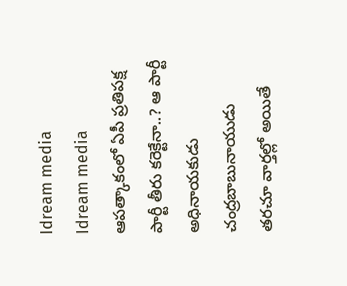Idream media
Idream media
ఆపత్కాకంలో ఏపీ ప్రతిపక్ష పార్టీ తీరు కరెక్టేనా..? ఆ పార్టీ అధినాయకుడు చంద్రబాబునాయుడు తరచూ వార్తల్లో అయితే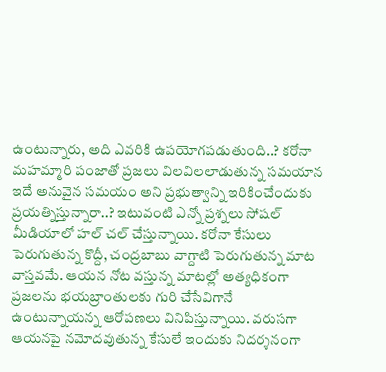ఉంటున్నారు, అది ఎవరికి ఉపయోగపడుతుంది..? కరోనా మహమ్మారి పంజాతో ప్రజలు విలవిలలాడుతున్న సమయాన ఇదే అనువైన సమయం అని ప్రభుత్వాన్ని ఇరికించేందుకు ప్రయత్నిస్తున్నారా..? ఇటువంటి ఎన్నో ప్రశ్నలు సోషల్ మీడియాలో హల్ చల్ చేస్తున్నాయి. కరోనా కేసులు పెరుగుతున్న కొద్దీ, చంద్రబాబు వాగ్దాటి పెరుగుతున్న మాట వాస్తవమే. ఆయన నోట వస్తున్న మాటల్లో అత్యధికంగా ప్రజలను భయబ్రాంతులకు గురి చేసేవిగానే ఉంటున్నాయన్న ఆరోపణలు వినిపిస్తున్నాయి. వరుసగా ఆయనపై నమోదవుతున్న కేసులే ఇందుకు నిదర్శనంగా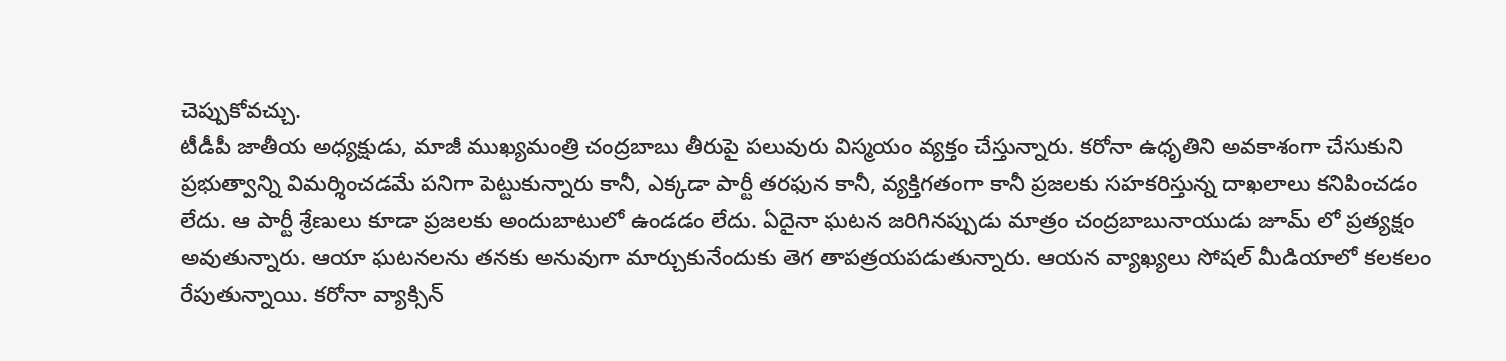చెప్పుకోవచ్చు.
టీడీపీ జాతీయ అధ్యక్షుడు, మాజీ ముఖ్యమంత్రి చంద్రబాబు తీరుపై పలువురు విస్మయం వ్యక్తం చేస్తున్నారు. కరోనా ఉధృతిని అవకాశంగా చేసుకుని ప్రభుత్వాన్ని విమర్శించడమే పనిగా పెట్టుకున్నారు కానీ, ఎక్కడా పార్టీ తరఫున కానీ, వ్యక్తిగతంగా కానీ ప్రజలకు సహకరిస్తున్న దాఖలాలు కనిపించడం లేదు. ఆ పార్టీ శ్రేణులు కూడా ప్రజలకు అందుబాటులో ఉండడం లేదు. ఏదైనా ఘటన జరిగినప్పుడు మాత్రం చంద్రబాబునాయుడు జూమ్ లో ప్రత్యక్షం అవుతున్నారు. ఆయా ఘటనలను తనకు అనువుగా మార్చుకునేందుకు తెగ తాపత్రయపడుతున్నారు. ఆయన వ్యాఖ్యలు సోషల్ మీడియాలో కలకలం రేపుతున్నాయి. కరోనా వ్యాక్సిన్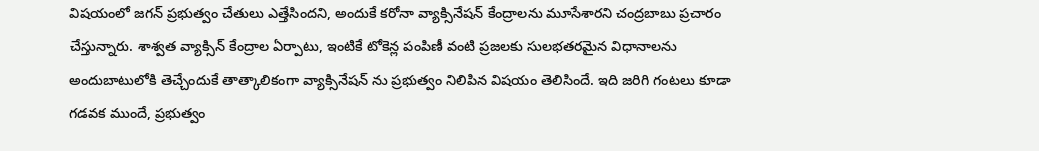విషయంలో జగన్ ప్రభుత్వం చేతులు ఎత్తేసిందని, అందుకే కరోనా వ్యాక్సినేషన్ కేంద్రాలను మూసేశారని చంద్రబాబు ప్రచారం చేస్తున్నారు. శాశ్వత వ్యాక్సిన్ కేంద్రాల ఏర్పాటు, ఇంటికే టోకెన్ల పంపిణీ వంటి ప్రజలకు సులభతరమైన విధానాలను అందుబాటులోకి తెచ్చేందుకే తాత్కాలికంగా వ్యాక్సినేషన్ ను ప్రభుత్వం నిలిపిన విషయం తెలిసిందే. ఇది జరిగి గంటలు కూడా గడవక ముందే, ప్రభుత్వం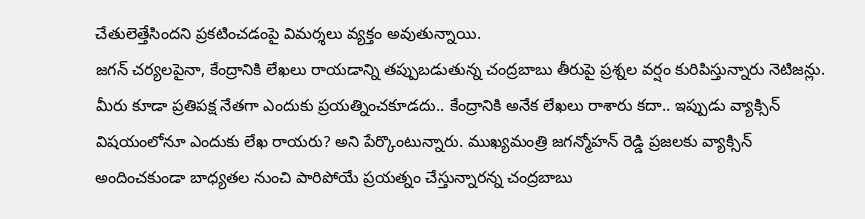చేతులెత్తేసిందని ప్రకటించడంపై విమర్శలు వ్యక్తం అవుతున్నాయి.
జగన్ చర్యలపైనా, కేంద్రానికి లేఖలు రాయడాన్ని తప్పుబడుతున్న చంద్రబాబు తీరుపై ప్రశ్నల వర్షం కురిపిస్తున్నారు నెటిజన్లు. మీరు కూడా ప్రతిపక్ష నేతగా ఎందుకు ప్రయత్నించకూడదు.. కేంద్రానికి అనేక లేఖలు రాశారు కదా.. ఇప్పుడు వ్యాక్సిన్ విషయంలోనూ ఎందుకు లేఖ రాయరు? అని పేర్కొంటున్నారు. ముఖ్యమంత్రి జగన్మోహన్ రెడ్డి ప్రజలకు వ్యాక్సిన్ అందించకుండా బాధ్యతల నుంచి పారిపోయే ప్రయత్నం చేస్తున్నారన్న చంద్రబాబు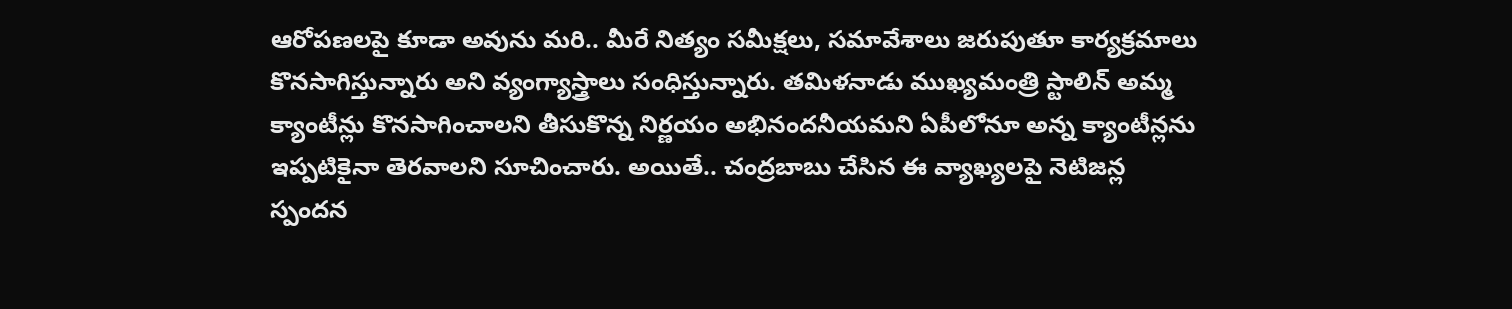ఆరోపణలపై కూడా అవును మరి.. మీరే నిత్యం సమీక్షలు, సమావేశాలు జరుపుతూ కార్యక్రమాలు కొనసాగిస్తున్నారు అని వ్యంగ్యాస్త్రాలు సంధిస్తున్నారు. తమిళనాడు ముఖ్యమంత్రి స్టాలిన్ అమ్మ క్యాంటీన్లు కొనసాగించాలని తీసుకొన్న నిర్ణయం అభినందనీయమని ఏపీలోనూ అన్న క్యాంటీన్లను ఇప్పటికైనా తెరవాలని సూచించారు. అయితే.. చంద్రబాబు చేసిన ఈ వ్యాఖ్యలపై నెటిజన్ల స్పందన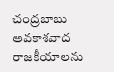చంద్రబాబు అవకాశవాద రాజకీయాలను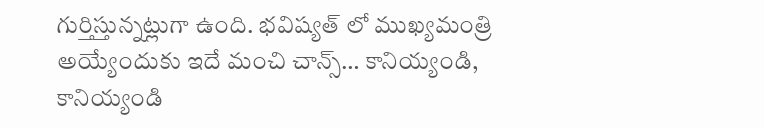గుర్తిస్తున్నట్లుగా ఉంది. భవిష్యత్ లో ముఖ్యమంత్రి అయ్యేందుకు ఇదే మంచి చాన్స్… కానియ్యండి, కానియ్యండి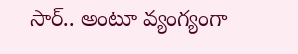సార్.. అంటూ వ్యంగ్యంగా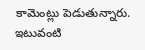కామెంట్లు పెడుతున్నారు. ఇటువంటి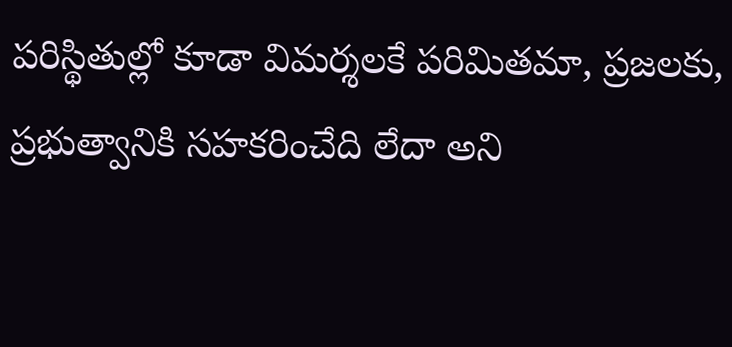పరిస్థితుల్లో కూడా విమర్శలకే పరిమితమా, ప్రజలకు, ప్రభుత్వానికి సహకరించేది లేదా అని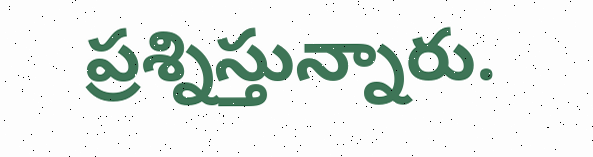ప్రశ్నిస్తున్నారు.